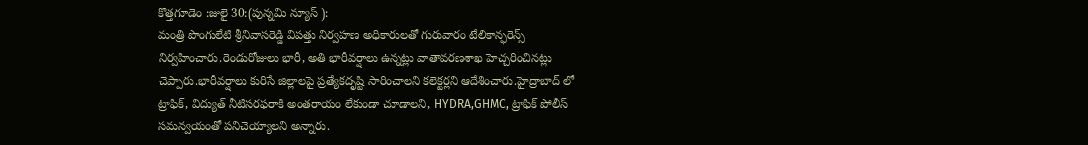కొత్తగూడెం :జులై 30:(పున్నమి న్యూస్ ):
మంత్రి పొంగులేటి శ్రీనివాసరెడ్డి విపత్తు నిర్వహణ అధికారులతో గురువారం టేలికాన్ఫరెన్స్ నిర్వహించారు.రెండురోజులు భారీ, అతి భారీవర్షాలు ఉన్నట్లు వాతావరణశాఖ హెచ్చరించినట్లు చెప్పారు.భారీవర్షాలు కురిసే జిల్లాలపై ప్రత్యేకదృష్టి సారించాలని కలెక్టర్లని ఆదేశించారు.హైద్రాబాద్ లో ట్రాఫిక్, విద్యుత్ నీటిసరఫరాకి అంతరాయం లేకుండా చూడాలని, HYDRA,GHMC, ట్రాఫిక్ పోలీస్ సమన్వయంతో పనిచెయ్యాలని అన్నారు.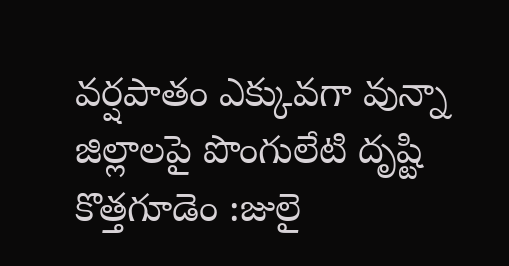వర్షపాతం ఎక్కువగా వున్నా జిల్లాలపై పొంగులేటి దృష్టి
కొత్తగూడెం :జులై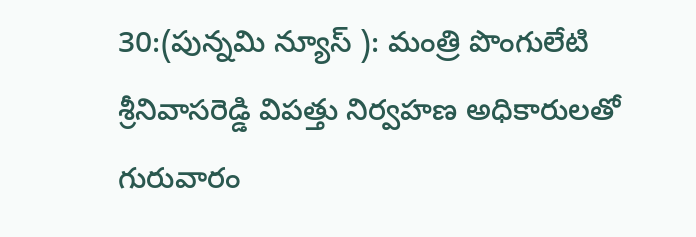30:(పున్నమి న్యూస్ ): మంత్రి పొంగులేటి శ్రీనివాసరెడ్డి విపత్తు నిర్వహణ అధికారులతో గురువారం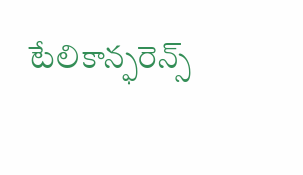టేలికాన్ఫరెన్స్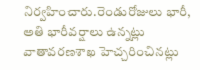నిర్వహించారు.రెండురోజులు భారీ, అతి భారీవర్షాలు ఉన్నట్లు వాతావరణశాఖ హెచ్చరించినట్లు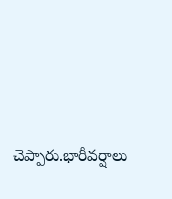చెప్పారు.భారీవర్షాలు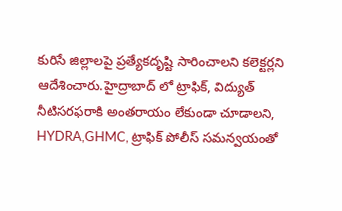కురిసే జిల్లాలపై ప్రత్యేకదృష్టి సారించాలని కలెక్టర్లని ఆదేశించారు.హైద్రాబాద్ లో ట్రాఫిక్, విద్యుత్ నీటిసరఫరాకి అంతరాయం లేకుండా చూడాలని, HYDRA,GHMC, ట్రాఫిక్ పోలీస్ సమన్వయంతో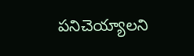పనిచెయ్యాలని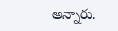అన్నారు.